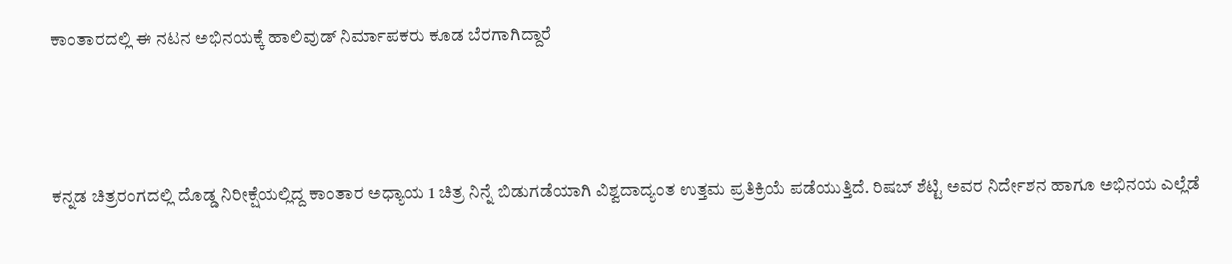ಕಾಂತಾರದಲ್ಲಿ ಈ ನಟನ ಅಭಿನಯಕ್ಕೆ ಹಾಲಿವುಡ್ ನಿರ್ಮಾಪಕರು ಕೂಡ ಬೆರಗಾಗಿದ್ದಾರೆ



ಕನ್ನಡ ಚಿತ್ರರಂಗದಲ್ಲಿ ದೊಡ್ಡ ನಿರೀಕ್ಷೆಯಲ್ಲಿದ್ದ ಕಾಂತಾರ ಅಧ್ಯಾಯ 1 ಚಿತ್ರ ನಿನ್ನೆ ಬಿಡುಗಡೆಯಾಗಿ ವಿಶ್ವದಾದ್ಯಂತ ಉತ್ತಮ ಪ್ರತಿಕ್ರಿಯೆ ಪಡೆಯುತ್ತಿದೆ. ರಿಷಬ್ ಶೆಟ್ಟಿ ಅವರ ನಿರ್ದೇಶನ ಹಾಗೂ ಅಭಿನಯ ಎಲ್ಲೆಡೆ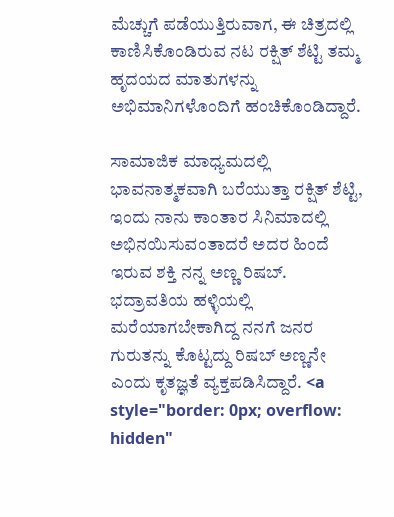ಮೆಚ್ಚುಗೆ ಪಡೆಯುತ್ತಿರುವಾಗ, ಈ ಚಿತ್ರದಲ್ಲಿ ಕಾಣಿಸಿಕೊಂಡಿರುವ ನಟ ರಕ್ಷಿತ್ ಶೆಟ್ಟಿ ತಮ್ಮ ಹೃದಯದ ಮಾತುಗಳನ್ನು ಅಭಿಮಾನಿಗಳೊಂದಿಗೆ ಹಂಚಿಕೊಂಡಿದ್ದಾರೆ.

ಸಾಮಾಜಿಕ ಮಾಧ್ಯಮದಲ್ಲಿ ಭಾವನಾತ್ಮಕವಾಗಿ ಬರೆಯುತ್ತಾ ರಕ್ಷಿತ್ ಶೆಟ್ಟಿ, ಇಂದು ನಾನು ಕಾಂತಾರ ಸಿನಿಮಾದಲ್ಲಿ ಅಭಿನಯಿಸುವಂತಾದರೆ ಅದರ ಹಿಂದೆ ಇರುವ ಶಕ್ತಿ ನನ್ನ ಅಣ್ಣ ರಿಷಬ್. ಭದ್ರಾವತಿಯ ಹಳ್ಳಿಯಲ್ಲಿ ಮರೆಯಾಗಬೇಕಾಗಿದ್ದ ನನಗೆ ಜನರ ಗುರುತನ್ನು ಕೊಟ್ಟದ್ದು ರಿಷಬ್ ಅಣ್ಣನೇ ಎಂದು ಕೃತಜ್ಞತೆ ವ್ಯಕ್ತಪಡಿಸಿದ್ದಾರೆ. <a style="border: 0px; overflow: hidden"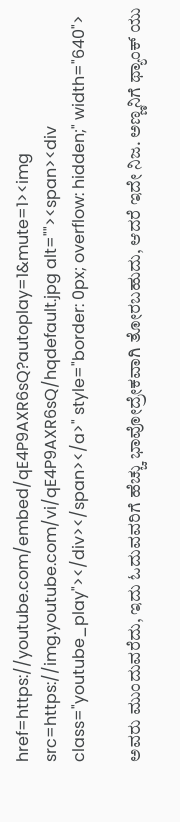href=https://youtube.com/embed/qE4P9AXR6sQ?autoplay=1&mute=1><img src=https://img.youtube.com/vi/qE4P9AXR6sQ/hqdefault.jpg alt=""><span><div class="youtube_play"></div></span></a>" style="border: 0px; overflow: hidden;" width="640">

ಅವರು ಮುಂದುವರೆದು, ಇದು ಓದುವವರಿಗೆ ಹೆಚ್ಚು ಭಾವೋದ್ರೇಕವಾಗಿ ತೋರಬಹುದು, ಆದರೆ ಇದೇ ನಿಜ. ಅಣ್ಣನಿಗೆ ಥ್ಯಾಂಕ್ ಯು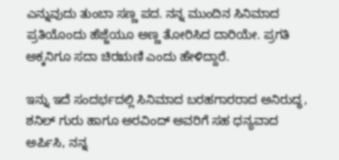ಎನ್ನುವುದು ತುಂಬಾ ಸಣ್ಣ ಪದ. ನನ್ನ ಮುಂದಿನ ಸಿನಿಮಾದ ಪ್ರತಿಯೊಂದು ಹೆಜ್ಜೆಯೂ ಅಣ್ಣ ತೋರಿಸಿದ ದಾರಿಯೇ. ಪ್ರಗತಿ ಅಕ್ಕನಿಗೂ ಸದಾ ಚಿರಋಣಿ ಎಂದು ಹೇಳಿದ್ದಾರೆ.

ಇನ್ನು ಇದೆ ಸಂದರ್ಭದಲ್ಲಿ ಸಿನಿಮಾದ ಬರಹಗಾರರಾದ ಅನಿರುದ್ಧ, ಶನಿಲ್ ಗುರು ಹಾಗೂ ಅರವಿಂದ್ ಅವರಿಗೆ ಸಹ ಧನ್ಯವಾದ ಅರ್ಪಿಸಿ, ನನ್ನ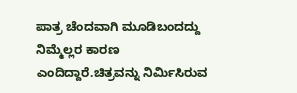ಪಾತ್ರ ಚೆಂದವಾಗಿ ಮೂಡಿಬಂದದ್ದು ನಿಮ್ಮೆಲ್ಲರ ಕಾರಣ ಎಂದಿದ್ದಾರೆ.ಚಿತ್ರವನ್ನು ನಿರ್ಮಿಸಿರುವ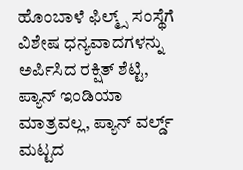ಹೊಂಬಾಳೆ ಫಿಲ್ಮ್ಸ್ ಸಂಸ್ಥೆಗೆ ವಿಶೇಷ ಧನ್ಯವಾದಗಳನ್ನು ಅರ್ಪಿಸಿದ ರಕ್ಷಿತ್ ಶೆಟ್ಟಿ, ಪ್ಯಾನ್ ಇಂಡಿಯಾ ಮಾತ್ರವಲ್ಲ, ಪ್ಯಾನ್ ವರ್ಲ್ಡ್ ಮಟ್ಟದ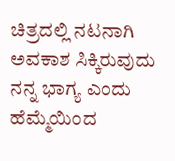ಚಿತ್ರದಲ್ಲಿ ನಟನಾಗಿ ಅವಕಾಶ ಸಿಕ್ಕಿರುವುದು ನನ್ನ ಭಾಗ್ಯ ಎಂದು ಹೆಮ್ಮೆಯಿಂದ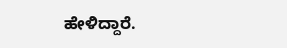ಹೇಳಿದ್ದಾರೆ.